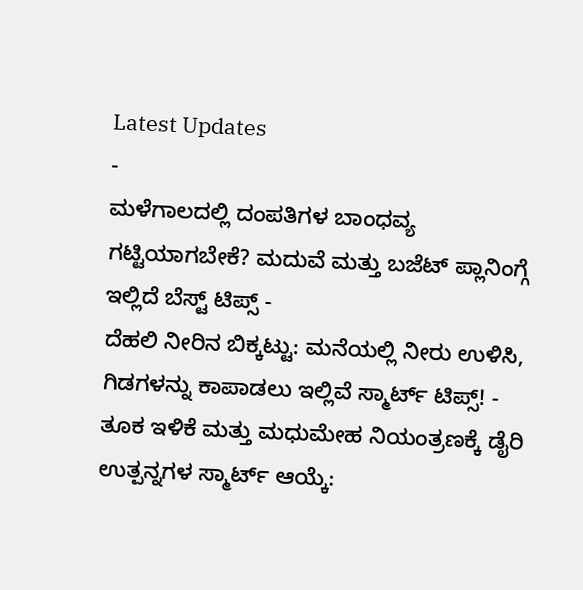Latest Updates
-
ಮಳೆಗಾಲದಲ್ಲಿ ದಂಪತಿಗಳ ಬಾಂಧವ್ಯ ಗಟ್ಟಿಯಾಗಬೇಕೆ? ಮದುವೆ ಮತ್ತು ಬಜೆಟ್ ಪ್ಲಾನಿಂಗ್ಗೆ ಇಲ್ಲಿದೆ ಬೆಸ್ಟ್ ಟಿಪ್ಸ್ -
ದೆಹಲಿ ನೀರಿನ ಬಿಕ್ಕಟ್ಟು: ಮನೆಯಲ್ಲಿ ನೀರು ಉಳಿಸಿ, ಗಿಡಗಳನ್ನು ಕಾಪಾಡಲು ಇಲ್ಲಿವೆ ಸ್ಮಾರ್ಟ್ ಟಿಪ್ಸ್! -
ತೂಕ ಇಳಿಕೆ ಮತ್ತು ಮಧುಮೇಹ ನಿಯಂತ್ರಣಕ್ಕೆ ಡೈರಿ ಉತ್ಪನ್ನಗಳ ಸ್ಮಾರ್ಟ್ ಆಯ್ಕೆ: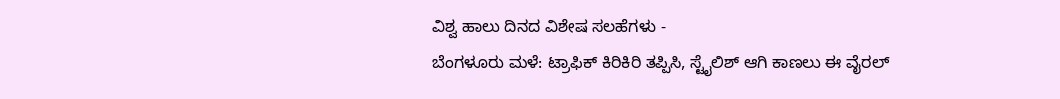ವಿಶ್ವ ಹಾಲು ದಿನದ ವಿಶೇಷ ಸಲಹೆಗಳು -
ಬೆಂಗಳೂರು ಮಳೆ: ಟ್ರಾಫಿಕ್ ಕಿರಿಕಿರಿ ತಪ್ಪಿಸಿ, ಸ್ಟೈಲಿಶ್ ಆಗಿ ಕಾಣಲು ಈ ವೈರಲ್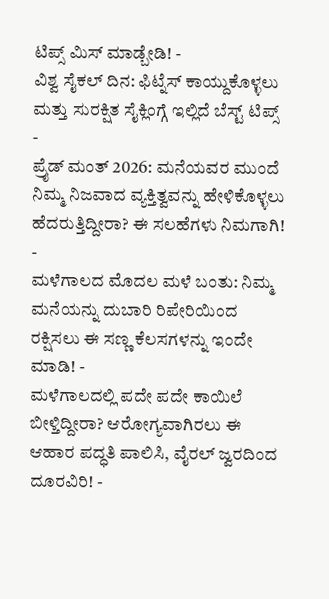ಟಿಪ್ಸ್ ಮಿಸ್ ಮಾಡ್ಬೇಡಿ! -
ವಿಶ್ವ ಸೈಕಲ್ ದಿನ: ಫಿಟ್ನೆಸ್ ಕಾಯ್ದುಕೊಳ್ಳಲು ಮತ್ತು ಸುರಕ್ಷಿತ ಸೈಕ್ಲಿಂಗ್ಗೆ ಇಲ್ಲಿದೆ ಬೆಸ್ಟ್ ಟಿಪ್ಸ್ -
ಪ್ರೈಡ್ ಮಂತ್ 2026: ಮನೆಯವರ ಮುಂದೆ ನಿಮ್ಮ ನಿಜವಾದ ವ್ಯಕ್ತಿತ್ವವನ್ನು ಹೇಳಿಕೊಳ್ಳಲು ಹೆದರುತ್ತಿದ್ದೀರಾ? ಈ ಸಲಹೆಗಳು ನಿಮಗಾಗಿ! -
ಮಳೆಗಾಲದ ಮೊದಲ ಮಳೆ ಬಂತು: ನಿಮ್ಮ ಮನೆಯನ್ನು ದುಬಾರಿ ರಿಪೇರಿಯಿಂದ ರಕ್ಷಿಸಲು ಈ ಸಣ್ಣ ಕೆಲಸಗಳನ್ನು ಇಂದೇ ಮಾಡಿ! -
ಮಳೆಗಾಲದಲ್ಲಿ ಪದೇ ಪದೇ ಕಾಯಿಲೆ ಬೀಳ್ತಿದ್ದೀರಾ? ಆರೋಗ್ಯವಾಗಿರಲು ಈ ಆಹಾರ ಪದ್ಧತಿ ಪಾಲಿಸಿ, ವೈರಲ್ ಜ್ವರದಿಂದ ದೂರವಿರಿ! -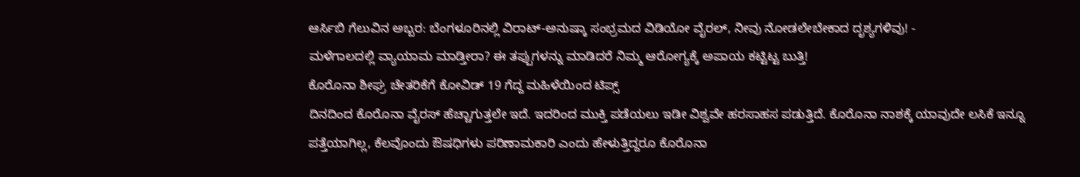ಆರ್ಸಿಬಿ ಗೆಲುವಿನ ಅಬ್ಬರ: ಬೆಂಗಳೂರಿನಲ್ಲಿ ವಿರಾಟ್-ಅನುಷ್ಕಾ ಸಂಭ್ರಮದ ವಿಡಿಯೋ ವೈರಲ್, ನೀವು ನೋಡಲೇಬೇಕಾದ ದೃಶ್ಯಗಳಿವು! -
ಮಳೆಗಾಲದಲ್ಲಿ ವ್ಯಾಯಾಮ ಮಾಡ್ತೀರಾ? ಈ ತಪ್ಪುಗಳನ್ನು ಮಾಡಿದರೆ ನಿಮ್ಮ ಆರೋಗ್ಯಕ್ಕೆ ಅಪಾಯ ಕಟ್ಟಿಟ್ಟ ಬುತ್ತಿ!
ಕೊರೊನಾ ಶೀಘ್ರ ಚೇತರಿಕೆಗೆ ಕೋವಿಡ್ 19 ಗೆದ್ದ ಮಹಿಳೆಯಿಂದ ಟಿಪ್ಸ್
ದಿನದಿಂದ ಕೊರೊನಾ ವೈರಸ್ ಹೆಚ್ಚಾಗುತ್ತಲೇ ಇದೆ. ಇದರಿಂದ ಮುಕ್ತಿ ಪಡೆಯಲು ಇಡೀ ವಿಶ್ವವೇ ಹರಸಾಹಸ ಪಡುತ್ತಿದೆ. ಕೊರೊನಾ ನಾಶಕ್ಕೆ ಯಾವುದೇ ಲಸಿಕೆ ಇನ್ನೂ ಪತ್ತೆಯಾಗಿಲ್ಲ, ಕೆಲವೊಂದು ಔಷಧಿಗಳು ಪರಿಣಾಮಕಾರಿ ಎಂದು ಹೇಳುತ್ತಿದ್ದರೂ ಕೊರೊನಾ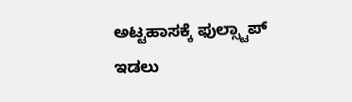ಅಟ್ಟಹಾಸಕ್ಕೆ ಫುಲ್ಸ್ಟಾಪ್ ಇಡಲು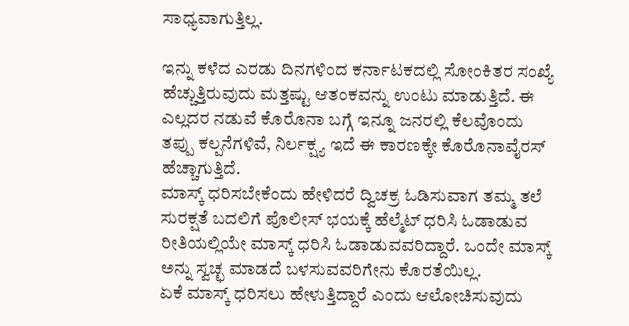ಸಾಧ್ಯವಾಗುತ್ತಿಲ್ಲ.

ಇನ್ನು ಕಳೆದ ಎರಡು ದಿನಗಳಿಂದ ಕರ್ನಾಟಕದಲ್ಲಿ ಸೋಂಕಿತರ ಸಂಖ್ಯೆ ಹೆಚ್ಚುತ್ತಿರುವುದು ಮತ್ತಷ್ಟು ಆತಂಕವನ್ನು ಉಂಟು ಮಾಡುತ್ತಿದೆ. ಈ ಎಲ್ಲದರ ನಡುವೆ ಕೊರೊನಾ ಬಗ್ಗೆ ಇನ್ನೂ ಜನರಲ್ಲಿ ಕೆಲವೊಂದು ತಪ್ಪು ಕಲ್ಪನೆಗಳಿವೆ, ನಿರ್ಲಕ್ಷ್ಯ ಇದೆ ಈ ಕಾರಣಕ್ಕೇ ಕೊರೊನಾವೈರಸ್ ಹೆಚ್ಚಾಗುತ್ತಿದೆ.
ಮಾಸ್ಕ್ ಧರಿಸಬೇಕೆಂದು ಹೇಳಿದರೆ ದ್ವಿಚಕ್ರ ಓಡಿಸುವಾಗ ತಮ್ಮ ತಲೆ ಸುರಕ್ಷತೆ ಬದಲಿಗೆ ಪೊಲೀಸ್ ಭಯಕ್ಕೆ ಹೆಲ್ಮೆಟ್ ಧರಿಸಿ ಓಡಾಡುವ ರೀತಿಯಲ್ಲಿಯೇ ಮಾಸ್ಕ್ ಧರಿಸಿ ಓಡಾಡುವವರಿದ್ದಾರೆ. ಒಂದೇ ಮಾಸ್ಕ್ ಅನ್ನು ಸ್ವಚ್ಛ ಮಾಡದೆ ಬಳಸುವವರಿಗೇನು ಕೊರತೆಯಿಲ್ಲ.
ಏಕೆ ಮಾಸ್ಕ್ ಧರಿಸಲು ಹೇಳುತ್ತಿದ್ದಾರೆ ಎಂದು ಆಲೋಚಿಸುವುದು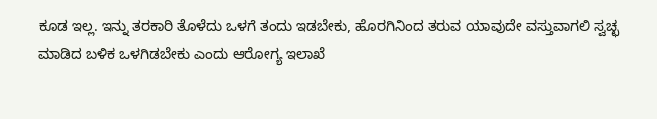ಕೂಡ ಇಲ್ಲ. ಇನ್ನು ತರಕಾರಿ ತೊಳೆದು ಒಳಗೆ ತಂದು ಇಡಬೇಕು, ಹೊರಗಿನಿಂದ ತರುವ ಯಾವುದೇ ವಸ್ತುವಾಗಲಿ ಸ್ವಚ್ಛ ಮಾಡಿದ ಬಳಿಕ ಒಳಗಿಡಬೇಕು ಎಂದು ಆರೋಗ್ಯ ಇಲಾಖೆ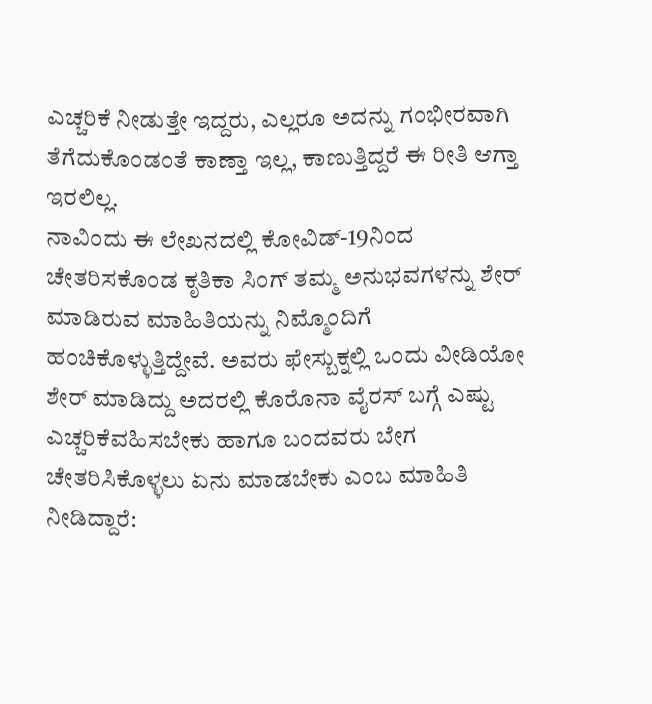ಎಚ್ಚರಿಕೆ ನೀಡುತ್ತೇ ಇದ್ದರು, ಎಲ್ಲರೂ ಅದನ್ನು ಗಂಭೀರವಾಗಿ ತೆಗೆದುಕೊಂಡಂತೆ ಕಾಣ್ತಾ ಇಲ್ಲ, ಕಾಣುತ್ತಿದ್ದರೆ ಈ ರೀತಿ ಆಗ್ತಾ ಇರಲಿಲ್ಲ.
ನಾವಿಂದು ಈ ಲೇಖನದಲ್ಲಿ ಕೋವಿಡ್-19ನಿಂದ ಚೇತರಿಸಕೊಂಡ ಕೃತಿಕಾ ಸಿಂಗ್ ತಮ್ಮ ಅನುಭವಗಳನ್ನು ಶೇರ್ ಮಾಡಿರುವ ಮಾಹಿತಿಯನ್ನು ನಿಮ್ಮೊಂದಿಗೆ ಹಂಚಿಕೊಳ್ಳುತ್ತಿದ್ದೇವೆ. ಅವರು ಫೇಸ್ಬುಕ್ನಲ್ಲಿ ಒಂದು ವೀಡಿಯೋ ಶೇರ್ ಮಾಡಿದ್ದು ಅದರಲ್ಲಿ ಕೊರೊನಾ ವೈರಸ್ ಬಗ್ಗೆ ಎಷ್ಟು ಎಚ್ಚರಿಕೆವಹಿಸಬೇಕು ಹಾಗೂ ಬಂದವರು ಬೇಗ ಚೇತರಿಸಿಕೊಳ್ಳಲು ಏನು ಮಾಡಬೇಕು ಎಂಬ ಮಾಹಿತಿ ನೀಡಿದ್ದಾರೆ: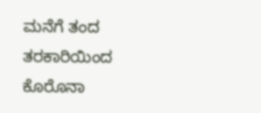ಮನೆಗೆ ತಂದ ತರಕಾರಿಯಿಂದ ಕೊರೊನಾ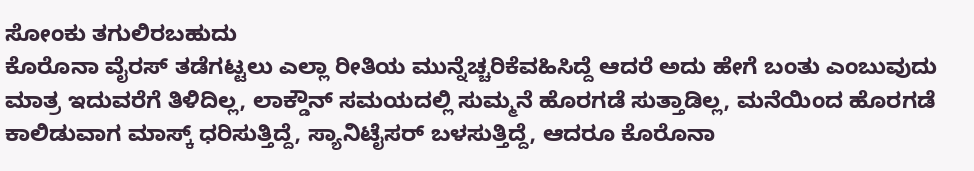ಸೋಂಕು ತಗುಲಿರಬಹುದು
ಕೊರೊನಾ ವೈರಸ್ ತಡೆಗಟ್ಟಲು ಎಲ್ಲಾ ರೀತಿಯ ಮುನ್ನೆಚ್ಚರಿಕೆವಹಿಸಿದ್ದೆ ಆದರೆ ಅದು ಹೇಗೆ ಬಂತು ಎಂಬುವುದು ಮಾತ್ರ ಇದುವರೆಗೆ ತಿಳಿದಿಲ್ಲ, ಲಾಕ್ಡೌನ್ ಸಮಯದಲ್ಲಿ ಸುಮ್ಮನೆ ಹೊರಗಡೆ ಸುತ್ತಾಡಿಲ್ಲ, ಮನೆಯಿಂದ ಹೊರಗಡೆ ಕಾಲಿಡುವಾಗ ಮಾಸ್ಕ್ ಧರಿಸುತ್ತಿದ್ದೆ, ಸ್ಯಾನಿಟೈಸರ್ ಬಳಸುತ್ತಿದ್ದೆ, ಆದರೂ ಕೊರೊನಾ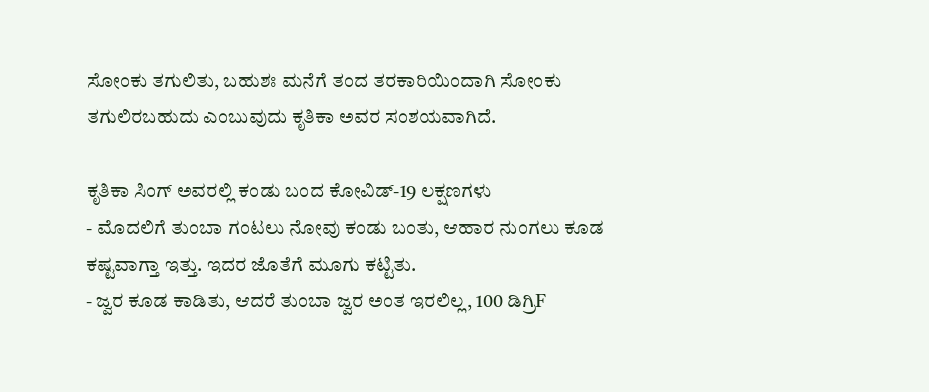ಸೋಂಕು ತಗುಲಿತು, ಬಹುಶಃ ಮನೆಗೆ ತಂದ ತರಕಾರಿಯಿಂದಾಗಿ ಸೋಂಕು ತಗುಲಿರಬಹುದು ಎಂಬುವುದು ಕೃತಿಕಾ ಅವರ ಸಂಶಯವಾಗಿದೆ.

ಕೃತಿಕಾ ಸಿಂಗ್ ಅವರಲ್ಲಿ ಕಂಡು ಬಂದ ಕೋವಿಡ್-19 ಲಕ್ಷಣಗಳು
- ಮೊದಲಿಗೆ ತುಂಬಾ ಗಂಟಲು ನೋವು ಕಂಡು ಬಂತು, ಆಹಾರ ನುಂಗಲು ಕೂಡ ಕಷ್ಟವಾಗ್ತಾ ಇತ್ತು. ಇದರ ಜೊತೆಗೆ ಮೂಗು ಕಟ್ಟಿತು.
- ಜ್ವರ ಕೂಡ ಕಾಡಿತು, ಆದರೆ ತುಂಬಾ ಜ್ವರ ಅಂತ ಇರಲಿಲ್ಲ, 100 ಡಿಗ್ರಿF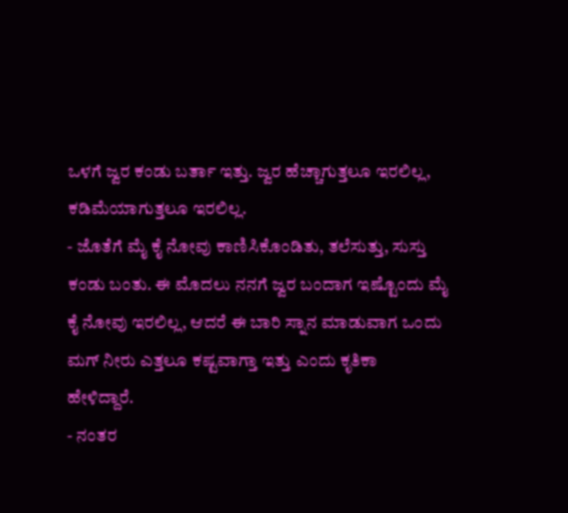ಒಳಗೆ ಜ್ವರ ಕಂಡು ಬರ್ತಾ ಇತ್ತು. ಜ್ವರ ಹೆಚ್ಚಾಗುತ್ತಲೂ ಇರಲಿಲ್ಲ, ಕಡಿಮೆಯಾಗುತ್ತಲೂ ಇರಲಿಲ್ಲ.
- ಜೊತೆಗೆ ಮೈ ಕೈ ನೋವು ಕಾಣಿಸಿಕೊಂಡಿತು, ತಲೆಸುತ್ತು, ಸುಸ್ತು ಕಂಡು ಬಂತು. ಈ ಮೊದಲು ನನಗೆ ಜ್ವರ ಬಂದಾಗ ಇಷ್ಟೊಂದು ಮೈ ಕೈ ನೋವು ಇರಲಿಲ್ಲ, ಆದರೆ ಈ ಬಾರಿ ಸ್ನಾನ ಮಾಡುವಾಗ ಒಂದು ಮಗ್ ನೀರು ಎತ್ತಲೂ ಕಷ್ಟವಾಗ್ತಾ ಇತ್ತು ಎಂದು ಕೃತಿಕಾ ಹೇಳಿದ್ದಾರೆ.
- ನಂತರ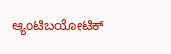ಆ್ಯಂಟಿಬಯೋಟಿಕ್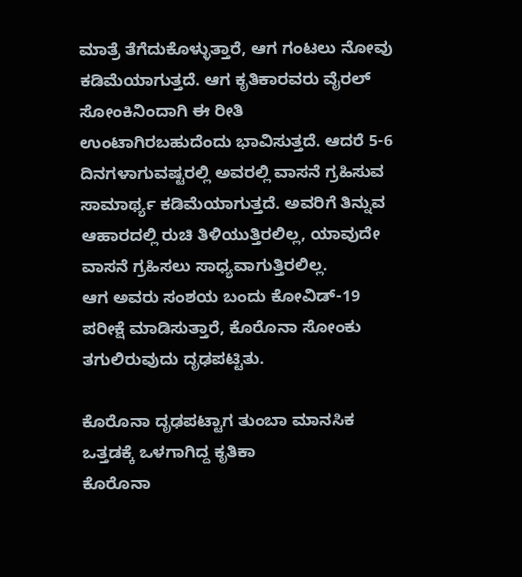ಮಾತ್ರೆ ತೆಗೆದುಕೊಳ್ಳುತ್ತಾರೆ, ಆಗ ಗಂಟಲು ನೋವು ಕಡಿಮೆಯಾಗುತ್ತದೆ. ಆಗ ಕೃತಿಕಾರವರು ವೈರಲ್ ಸೋಂಕಿನಿಂದಾಗಿ ಈ ರೀತಿ ಉಂಟಾಗಿರಬಹುದೆಂದು ಭಾವಿಸುತ್ತದೆ. ಆದರೆ 5-6 ದಿನಗಳಾಗುವಷ್ಟರಲ್ಲಿ ಅವರಲ್ಲಿ ವಾಸನೆ ಗ್ರಹಿಸುವ ಸಾಮಾರ್ಥ್ಯ ಕಡಿಮೆಯಾಗುತ್ತದೆ. ಅವರಿಗೆ ತಿನ್ನುವ ಆಹಾರದಲ್ಲಿ ರುಚಿ ತಿಳಿಯುತ್ತಿರಲಿಲ್ಲ, ಯಾವುದೇ ವಾಸನೆ ಗ್ರಹಿಸಲು ಸಾಧ್ಯವಾಗುತ್ತಿರಲಿಲ್ಲ.
ಆಗ ಅವರು ಸಂಶಯ ಬಂದು ಕೋವಿಡ್-19 ಪರೀಕ್ಷೆ ಮಾಡಿಸುತ್ತಾರೆ, ಕೊರೊನಾ ಸೋಂಕು ತಗುಲಿರುವುದು ದೃಢಪಟ್ಟಿತು.

ಕೊರೊನಾ ದೃಢಪಟ್ಟಾಗ ತುಂಬಾ ಮಾನಸಿಕ ಒತ್ತಡಕ್ಕೆ ಒಳಗಾಗಿದ್ದ ಕೃತಿಕಾ
ಕೊರೊನಾ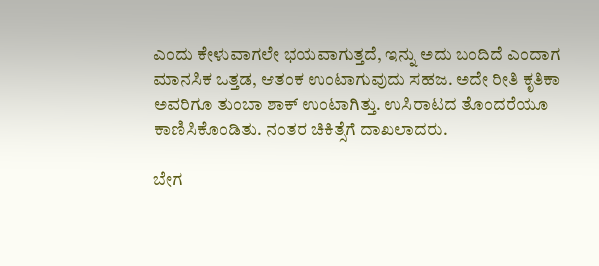ಎಂದು ಕೇಳುವಾಗಲೇ ಭಯವಾಗುತ್ತದೆ, ಇನ್ನು ಅದು ಬಂದಿದೆ ಎಂದಾಗ ಮಾನಸಿಕ ಒತ್ತಡ, ಆತಂಕ ಉಂಟಾಗುವುದು ಸಹಜ. ಅದೇ ರೀತಿ ಕೃತಿಕಾ ಅವರಿಗೂ ತುಂಬಾ ಶಾಕ್ ಉಂಟಾಗಿತ್ತು. ಉಸಿರಾಟದ ತೊಂದರೆಯೂ ಕಾಣಿಸಿಕೊಂಡಿತು. ನಂತರ ಚಿಕಿತ್ಸೆಗೆ ದಾಖಲಾದರು.

ಬೇಗ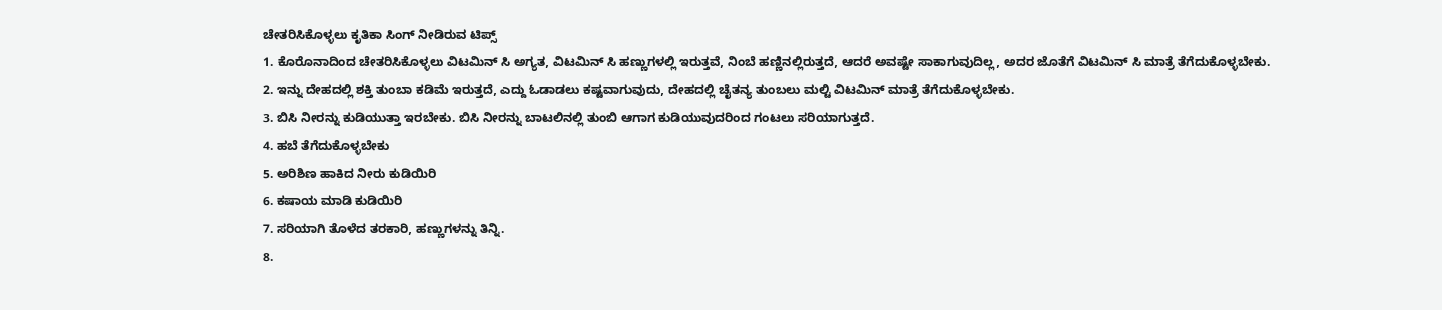ಚೇತರಿಸಿಕೊಳ್ಳಲು ಕೃತಿಕಾ ಸಿಂಗ್ ನೀಡಿರುವ ಟಿಪ್ಸ್
1. ಕೊರೊನಾದಿಂದ ಚೇತರಿಸಿಕೊಳ್ಳಲು ವಿಟಮಿನ್ ಸಿ ಅಗ್ಯತ, ವಿಟಮಿನ್ ಸಿ ಹಣ್ಣುಗಳಲ್ಲಿ ಇರುತ್ತವೆ, ನಿಂಬೆ ಹಣ್ಣಿನಲ್ಲಿರುತ್ತದೆ, ಆದರೆ ಅವಷ್ಟೇ ಸಾಕಾಗುವುದಿಲ್ಲ, ಅದರ ಜೊತೆಗೆ ವಿಟಮಿನ್ ಸಿ ಮಾತ್ರೆ ತೆಗೆದುಕೊಳ್ಳಬೇಕು.
2. ಇನ್ನು ದೇಹದಲ್ಲಿ ಶಕ್ತಿ ತುಂಬಾ ಕಡಿಮೆ ಇರುತ್ತದೆ, ಎದ್ದು ಓಡಾಡಲು ಕಷ್ಟವಾಗುವುದು, ದೇಹದಲ್ಲಿ ಚೈತನ್ಯ ತುಂಬಲು ಮಲ್ಟಿ ವಿಟಮಿನ್ ಮಾತ್ರೆ ತೆಗೆದುಕೊಳ್ಳಬೇಕು.
3. ಬಿಸಿ ನೀರನ್ನು ಕುಡಿಯುತ್ತಾ ಇರಬೇಕು. ಬಿಸಿ ನೀರನ್ನು ಬಾಟಲಿನಲ್ಲಿ ತುಂಬಿ ಆಗಾಗ ಕುಡಿಯುವುದರಿಂದ ಗಂಟಲು ಸರಿಯಾಗುತ್ತದೆ.
4. ಹಬೆ ತೆಗೆದುಕೊಳ್ಳಬೇಕು
5. ಅರಿಶಿಣ ಹಾಕಿದ ನೀರು ಕುಡಿಯಿರಿ
6. ಕಷಾಯ ಮಾಡಿ ಕುಡಿಯಿರಿ
7. ಸರಿಯಾಗಿ ತೊಳೆದ ತರಕಾರಿ, ಹಣ್ಣುಗಳನ್ನು ತಿನ್ನಿ.
8.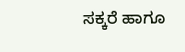ಸಕ್ಕರೆ ಹಾಗೂ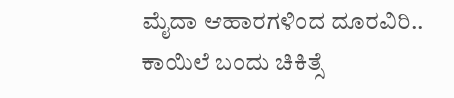ಮೈದಾ ಆಹಾರಗಳಿಂದ ದೂರವಿರಿ..
ಕಾಯಿಲೆ ಬಂದು ಚಿಕಿತ್ಸೆ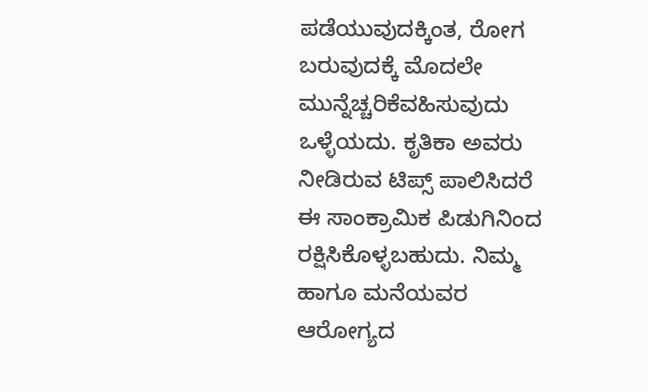ಪಡೆಯುವುದಕ್ಕಿಂತ, ರೋಗ ಬರುವುದಕ್ಕೆ ಮೊದಲೇ ಮುನ್ನೆಚ್ಚರಿಕೆವಹಿಸುವುದು ಒಳ್ಳೆಯದು. ಕೃತಿಕಾ ಅವರು ನೀಡಿರುವ ಟಿಪ್ಸ್ ಪಾಲಿಸಿದರೆ ಈ ಸಾಂಕ್ರಾಮಿಕ ಪಿಡುಗಿನಿಂದ ರಕ್ಷಿಸಿಕೊಳ್ಳಬಹುದು. ನಿಮ್ಮ ಹಾಗೂ ಮನೆಯವರ ಆರೋಗ್ಯದ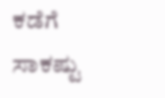ಕಡೆಗೆ ಸಾಕಷ್ಟು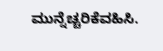ಮುನ್ನೆಚ್ಚರಿಕೆವಹಿಸಿ.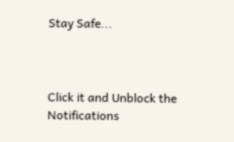Stay Safe...



Click it and Unblock the Notifications